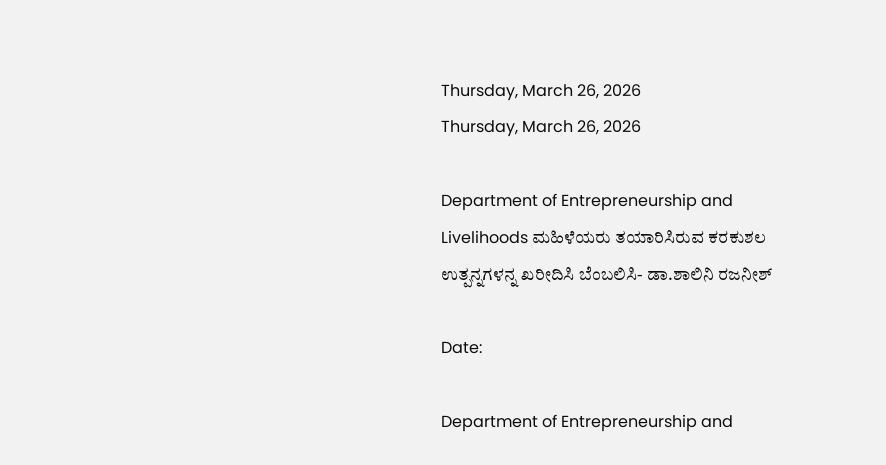Thursday, March 26, 2026
Thursday, March 26, 2026

Department of Entrepreneurship and Livelihoods ಮಹಿಳೆಯರು ತಯಾರಿಸಿರುವ ಕರಕುಶಲ ಉತ್ಪನ್ನಗಳನ್ನ ಖರೀದಿಸಿ ಬೆಂಬಲಿಸಿ- ಡಾ.ಶಾಲಿನಿ ರಜನೀಶ್

Date:

Department of Entrepreneurship and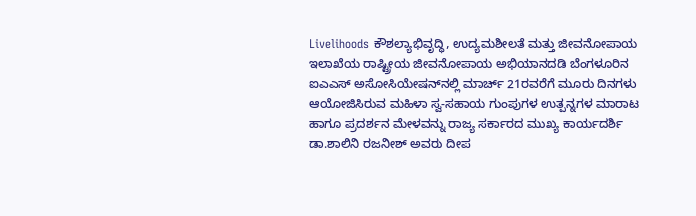Livelihoods ಕೌಶಲ್ಯಾಭಿವೃದ್ಧಿ, ಉದ್ಯಮಶೀಲತೆ ಮತ್ತು ಜೀವನೋಪಾಯ ಇಲಾಖೆಯ ರಾಷ್ಟ್ರೀಯ ಜೀವನೋಪಾಯ ಅಭಿಯಾನದಡಿ ಬೆಂಗಳೂರಿನ ಐಎಎಸ್ ಅಸೋಸಿಯೇಷನ್‌ನಲ್ಲಿ ಮಾರ್ಚ್ 21ರವರೆಗೆ ಮೂರು ದಿನಗಳು ಆಯೋಜಿಸಿರುವ ಮಹಿಳಾ ಸ್ವ-ಸಹಾಯ ಗುಂಪುಗಳ ಉತ್ಪನ್ನಗಳ ಮಾರಾಟ ಹಾಗೂ ಪ್ರದರ್ಶನ ಮೇಳವನ್ನು ರಾಜ್ಯ ಸರ್ಕಾರದ ಮುಖ್ಯ ಕಾರ್ಯದರ್ಶಿ ಡಾ.ಶಾಲಿನಿ ರಜನೀಶ್ ಅವರು ದೀಪ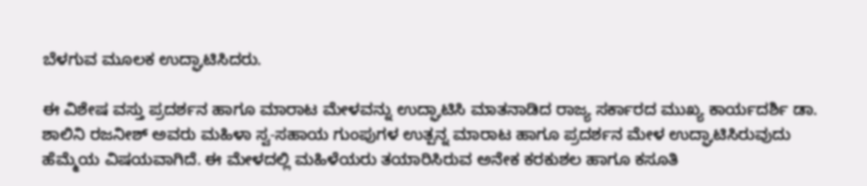ಬೆಳಗುವ ಮೂಲಕ ಉದ್ಘಾಟಿಸಿದರು.

ಈ ವಿಶೇಷ ವಸ್ತು ಪ್ರದರ್ಶನ ಹಾಗೂ ಮಾರಾಟ ಮೇಳವನ್ನು ಉದ್ಘಾಟಿಸಿ ಮಾತನಾಡಿದ ರಾಜ್ಯ ಸರ್ಕಾರದ ಮುಖ್ಯ ಕಾರ್ಯದರ್ಶಿ ಡಾ. ಶಾಲಿನಿ‌ ರಜನೀಶ್ ಅವರು ಮಹಿಳಾ ಸ್ವ-ಸಹಾಯ ಗುಂಪುಗಳ ಉತ್ಪನ್ನ ಮಾರಾಟ ಹಾಗೂ ಪ್ರದರ್ಶನ ಮೇಳ ಉದ್ಘಾಟಿಸಿರುವುದು ಹೆಮ್ಮೆಯ ವಿಷಯವಾಗಿದೆ. ಈ ಮೇಳದಲ್ಲಿ ಮಹಿಳೆಯರು ತಯಾರಿಸಿರುವ ಅನೇಕ ಕರಕುಶಲ ಹಾಗೂ ಕಸೂತಿ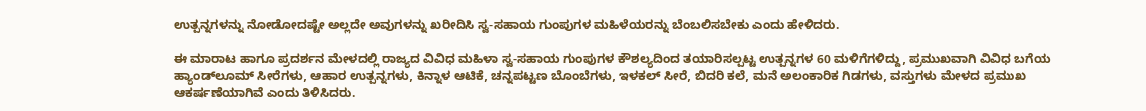ಉತ್ಪನ್ನಗಳನ್ನು ನೋಡೋದಷ್ಟೇ ಅಲ್ಲದೇ ಅವುಗಳನ್ನು ಖರೀದಿಸಿ ಸ್ವ-ಸಹಾಯ ಗುಂಪುಗಳ ಮಹಿಳೆಯರನ್ನು ಬೆಂಬಲಿಸಬೇಕು ಎಂದು ಹೇಳಿದರು.

ಈ ಮಾರಾಟ ಹಾಗೂ ಪ್ರದರ್ಶನ ಮೇಳದಲ್ಲಿ ರಾಜ್ಯದ ವಿವಿಧ ಮಹಿಳಾ ಸ್ವ-ಸಹಾಯ ಗುಂಪುಗಳ ಕೌಶಲ್ಯದಿಂದ ತಯಾರಿಸಲ್ಪಟ್ಟ ಉತ್ಪನ್ನಗಳ 60 ಮಳಿಗೆಗಳಿದ್ದು, ಪ್ರಮುಖವಾಗಿ ವಿವಿಧ ಬಗೆಯ ಹ್ಯಾಂಡ್‌ಲೂಮ್ ಸೀರೆಗಳು, ಆಹಾರ ಉತ್ಪನ್ನಗಳು, ಕಿನ್ನಾಳ ಆಟಿಕೆ, ಚನ್ನಪಟ್ಟಣ ಬೊಂಬೆಗಳು, ಇಳಕಲ್ ಸೀರೆ, ಬಿದರಿ ಕಲೆ, ಮನೆ ಅಲಂಕಾರಿಕ ಗಿಡಗಳು, ವಸ್ತುಗಳು ಮೇಳದ ಪ್ರಮುಖ ಆಕರ್ಷಣೆಯಾಗಿವೆ ಎಂದು ತಿಳಿಸಿದರು.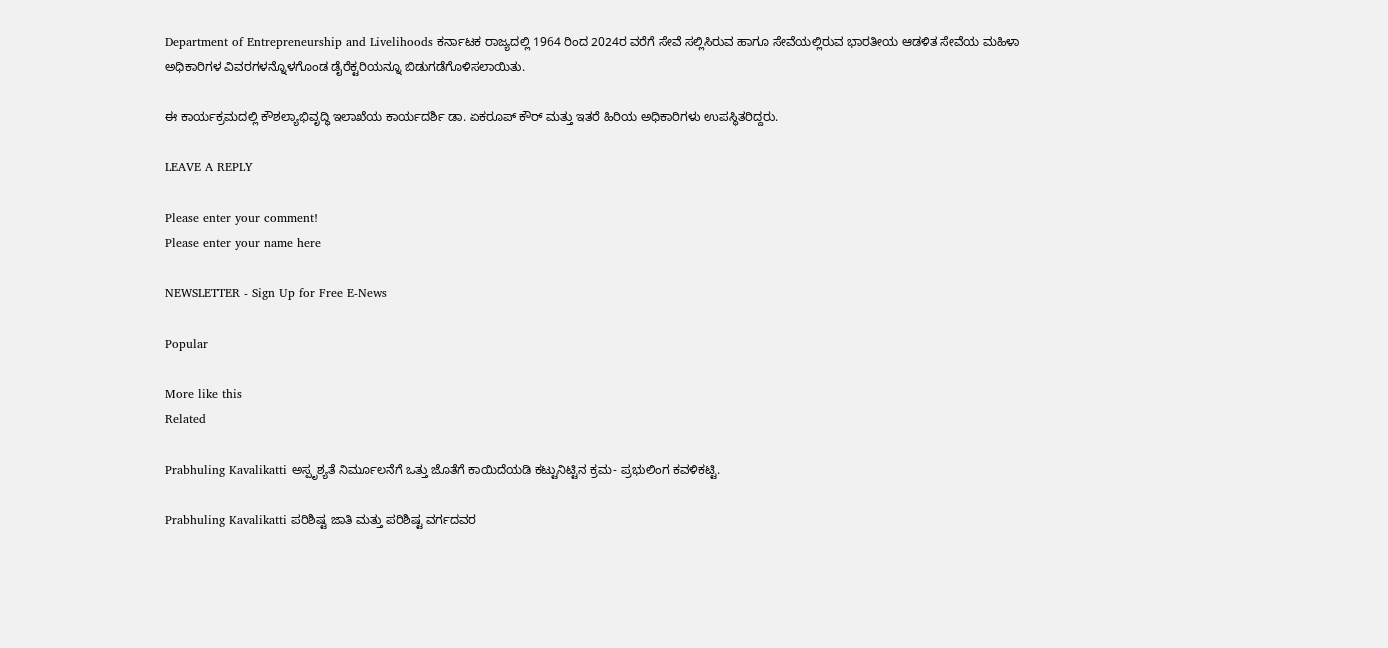Department of Entrepreneurship and Livelihoods ಕರ್ನಾಟಕ ರಾಜ್ಯದಲ್ಲಿ 1964 ರಿಂದ 2024ರ ವರೆಗೆ ಸೇವೆ ಸಲ್ಲಿಸಿರುವ ಹಾಗೂ ಸೇವೆಯಲ್ಲಿರುವ ಭಾರತೀಯ ಆಡಳಿತ ಸೇವೆಯ ಮಹಿಳಾ ಅಧಿಕಾರಿಗಳ ವಿವರಗಳನ್ನೊಳಗೊಂಡ ಡೈರೆಕ್ಟರಿಯನ್ನೂ ಬಿಡುಗಡೆಗೊಳಿಸಲಾಯಿತು.

ಈ ಕಾರ್ಯಕ್ರಮದಲ್ಲಿ ಕೌಶಲ್ಯಾಭಿವೃದ್ಧಿ ಇಲಾಖೆಯ ಕಾರ್ಯದರ್ಶಿ ಡಾ. ಏಕರೂಪ್ ಕೌರ್ ಮತ್ತು ಇತರೆ ಹಿರಿಯ ಅಧಿಕಾರಿಗಳು ಉಪಸ್ಥಿತರಿದ್ದರು.

LEAVE A REPLY

Please enter your comment!
Please enter your name here

NEWSLETTER - Sign Up for Free E-News

Popular

More like this
Related

Prabhuling Kavalikatti ಅಸ್ಪೃಶ್ಯತೆ ನಿರ್ಮೂಲನೆಗೆ ಒತ್ತು ಜೊತೆಗೆ ಕಾಯಿದೆಯಡಿ ಕಟ್ಟುನಿಟ್ಟಿನ ಕ್ರಮ- ಪ್ರಭುಲಿಂಗ ಕವಳಿಕಟ್ಟಿ.

Prabhuling Kavalikatti ಪರಿಶಿಷ್ಟ ಜಾತಿ ಮತ್ತು ಪರಿಶಿಷ್ಟ ವರ್ಗದವರ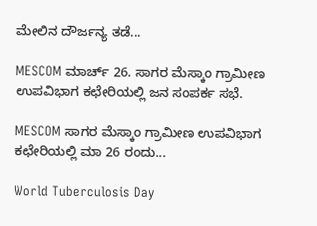ಮೇಲಿನ ದೌರ್ಜನ್ಯ ತಡೆ...

MESCOM ಮಾರ್ಚ್ 26. ಸಾಗರ ಮೆಸ್ಕಾಂ ಗ್ರಾಮೀಣ ಉಪವಿಭಾಗ ಕಛೇರಿಯಲ್ಲಿ ಜನ ಸಂಪರ್ಕ ಸಭೆ.

MESCOM ಸಾಗರ ಮೆಸ್ಕಾಂ ಗ್ರಾಮೀಣ ಉಪವಿಭಾಗ ಕಛೇರಿಯಲ್ಲಿ ಮಾ 26 ರಂದು...

World Tuberculosis Day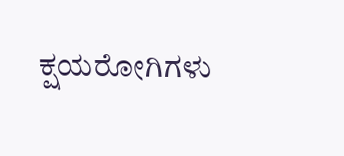ಕ್ಷಯರೋಗಿಗಳು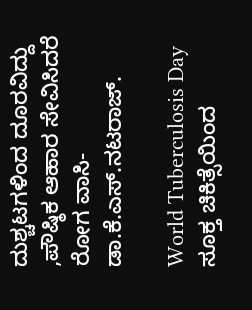ದುಶ್ಚಟಗಳಿಂದ ದೂರವಿದ್ದು ,ಪೌಷ್ಠಿಕ ಆಹಾರ ಸೇವಿಸಿದರೆ ರೋಗ ವಾಸಿ- ಡಾ.ಕೆ.ಎಸ್.ನಟರಾಜ್.

World Tuberculosis Day ಸೂಕ್ತ ಚಿಕಿತ್ಸೆಯಿಂದ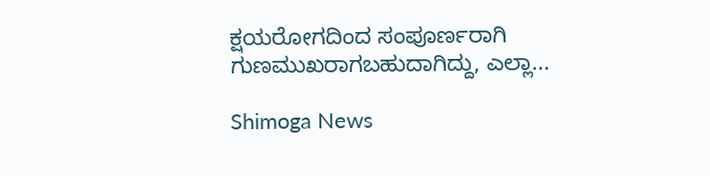ಕ್ಷಯರೋಗದಿಂದ ಸಂಪೂರ್ಣರಾಗಿ ಗುಣಮುಖರಾಗಬಹುದಾಗಿದ್ದು, ಎಲ್ಲಾ...

Shimoga News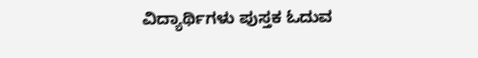ವಿದ್ಯಾರ್ಥಿಗಳು ಪುಸ್ತಕ ಓದುವ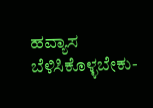ಹವ್ಯಾಸ ಬೆಳಿಸಿಕೊಳ್ಳಬೇಕು-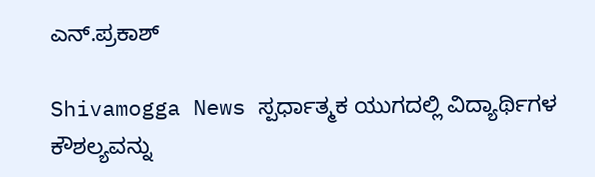ಎನ್.ಪ್ರಕಾಶ್

Shivamogga News ಸ್ಪರ್ಧಾತ್ಮಕ ಯುಗದಲ್ಲಿ ವಿದ್ಯಾರ್ಥಿಗಳ ಕೌಶಲ್ಯವನ್ನು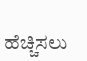ಹೆಚ್ಚಿಸಲು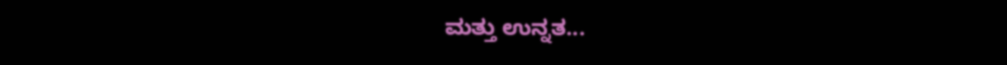ಮತ್ತು ಉನ್ನತ...